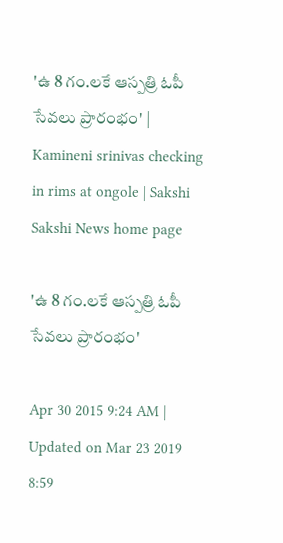'ఉ 8 గం.లకే ఆస్పత్రి ఓపీ సేవలు ప్రారంభం' | Kamineni srinivas checking in rims at ongole | Sakshi
Sakshi News home page

'ఉ 8 గం.లకే ఆస్పత్రి ఓపీ సేవలు ప్రారంభం'

Apr 30 2015 9:24 AM | Updated on Mar 23 2019 8:59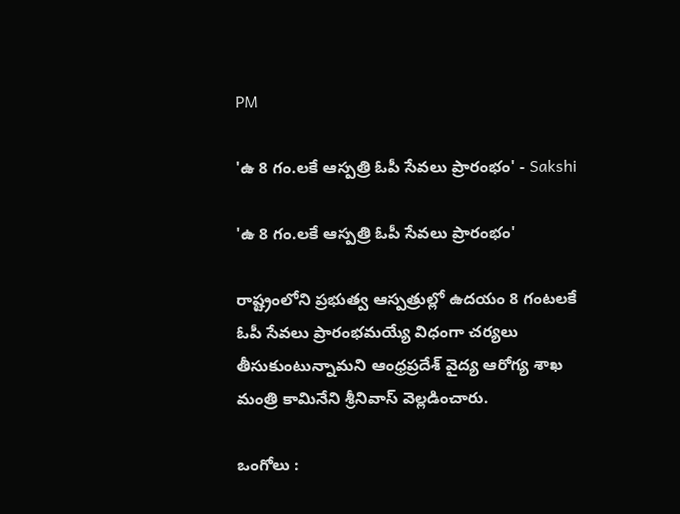PM

'ఉ 8 గం.లకే ఆస్పత్రి ఓపీ సేవలు ప్రారంభం' - Sakshi

'ఉ 8 గం.లకే ఆస్పత్రి ఓపీ సేవలు ప్రారంభం'

రాష్ట్రంలోని ప్రభుత్వ ఆస్పత్రుల్లో ఉదయం 8 గంటలకే ఓపీ సేవలు ప్రారంభమయ్యే విధంగా చర్యలు తీసుకుంటున్నామని ఆంధ్రప్రదేశ్ వైద్య ఆరోగ్య శాఖ మంత్రి కామినేని శ్రీనివాస్ వెల్లడించారు.

ఒంగోలు :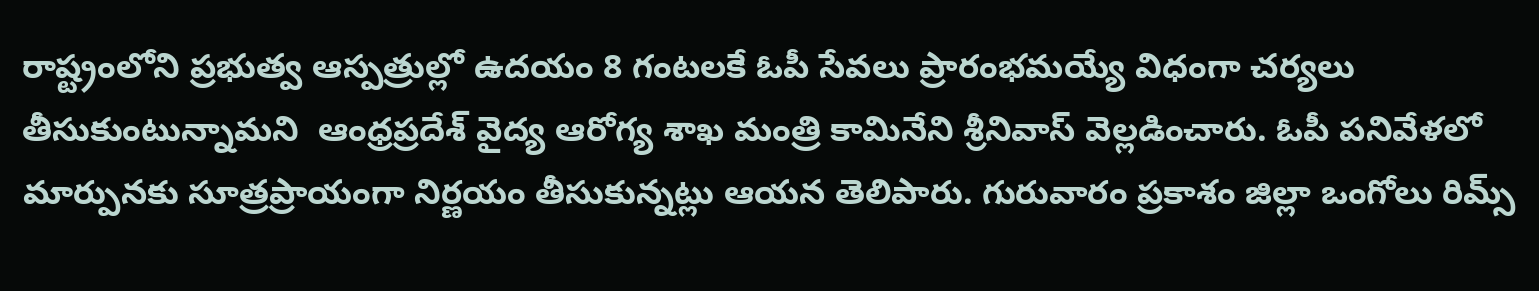రాష్ట్రంలోని ప్రభుత్వ ఆస్పత్రుల్లో ఉదయం 8 గంటలకే ఓపీ సేవలు ప్రారంభమయ్యే విధంగా చర్యలు తీసుకుంటున్నామని  ఆంధ్రప్రదేశ్ వైద్య ఆరోగ్య శాఖ మంత్రి కామినేని శ్రీనివాస్ వెల్లడించారు. ఓపీ పనివేళలో మార్పునకు సూత్రప్రాయంగా నిర్ణయం తీసుకున్నట్లు ఆయన తెలిపారు. గురువారం ప్రకాశం జిల్లా ఒంగోలు రిమ్స్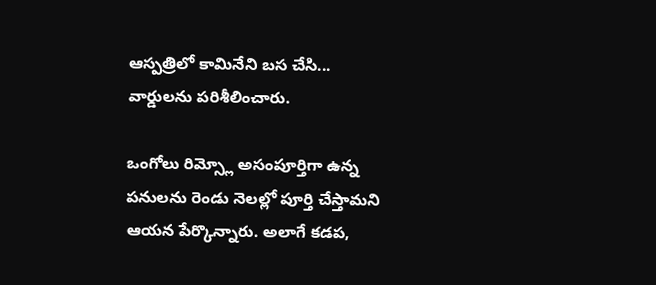ఆస్పత్రిలో కామినేని బస చేసి... వార్డులను పరిశీలించారు.

ఒంగోలు రిమ్స్లో అసంపూర్తిగా ఉన్న పనులను రెండు నెలల్లో పూర్తి చేస్తామని ఆయన పేర్కొన్నారు. అలాగే కడప,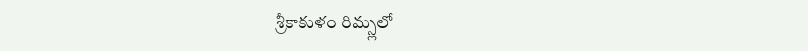శ్రీకాకుళం రిమ్స్లలో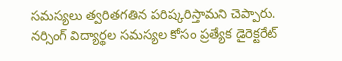సమస్యలు త్వరితగతిన పరిష్కరిస్తామని చెప్పారు. నర్సింగ్ విద్యార్థల సమస్యల కోసం ప్రత్యేక డైరెక్టరేట్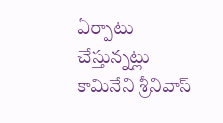ఏర్పాటు చేస్తున్నట్లు కామినేని శ్రీనివాస్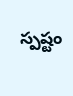స్పష్టం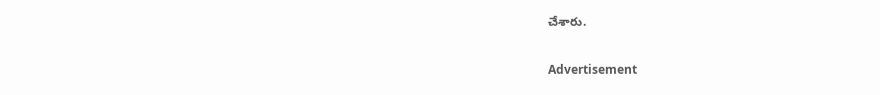చేశారు.

Advertisement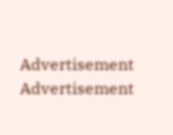Advertisement
Advertisement